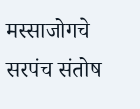मस्साजोगचे सरपंच संतोष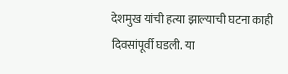देशमुख यांची हत्या झाल्याची घटना काही दिवसांपूर्वी घडली. या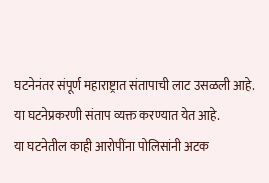घटनेनंतर संपूर्ण महाराष्ट्रात संतापाची लाट उसळली आहे. या घटनेप्रकरणी संताप व्यक्त करण्यात येत आहे.
या घटनेतील काही आरोपींना पोलिसांनी अटक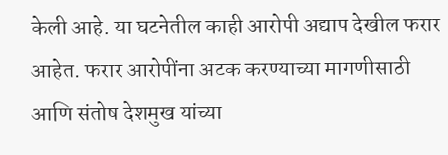केली आहे. या घटनेतील काही आरोपी अद्याप देखील फरार आहेत. फरार आरोपींना अटक करण्याच्या मागणीसाठी आणि संतोष देशमुख यांच्या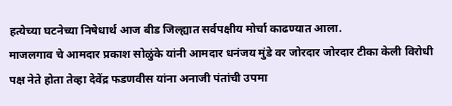हत्येच्या घटनेच्या निषेधार्थ आज बीड जिल्ह्यात सर्वपक्षीय मोर्चा काढण्यात आला.
माजलगाव चे आमदार प्रकाश सोळुंके यांनी आमदार धनंजय मुंडे वर जोरदार जोरदार टीका केली विरोधी पक्ष नेते होता तेव्हा देवेंद्र फडणवीस यांना अनाजी पंतांची उपमा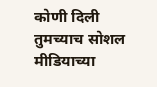कोणी दिली तुमच्याच सोशल मीडियाच्या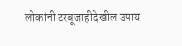लोकांनी टरबूजाहीदेखील उपाय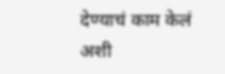देण्याचं काम केलं अशी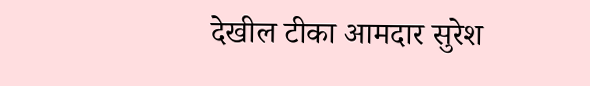देखील टीका आमदार सुरेश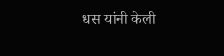धस यांनी केली